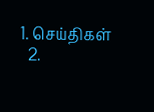1. செய்திகள்
  2.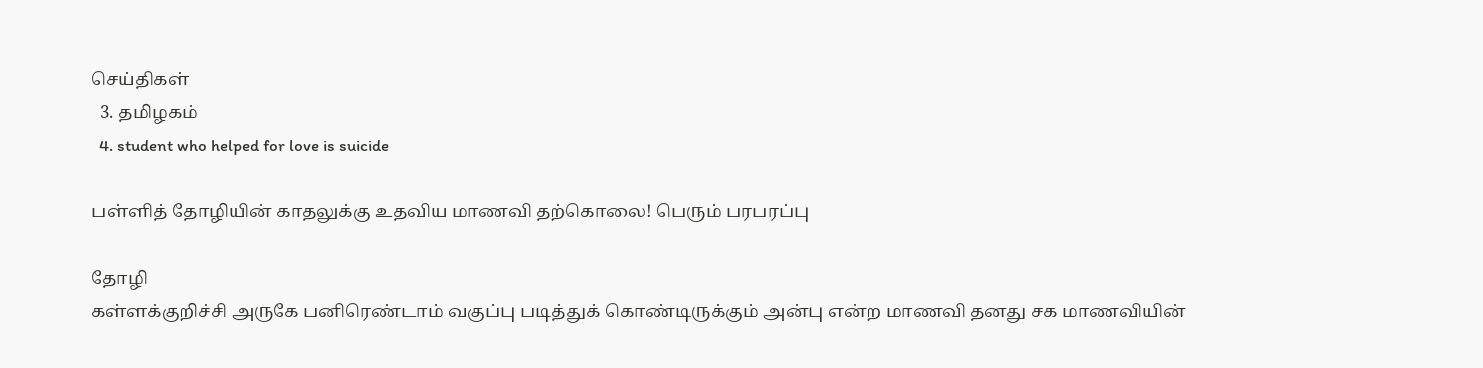செய்திகள்
  3. த‌மிழக‌ம்
  4. student who helped for love is suicide

பள்ளித் தோழியின் காதலுக்கு உதவிய மாணவி தற்கொலை! பெரும் பரபரப்பு

தோழி
கள்ளக்குறிச்சி அருகே பனிரெண்டாம் வகுப்பு படித்துக் கொண்டிருக்கும் அன்பு என்ற மாணவி தனது சக மாணவியின்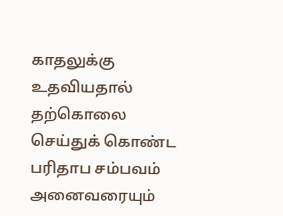காதலுக்கு உதவியதால் தற்கொலை செய்துக் கொண்ட பரிதாப சம்பவம் அனைவரையும்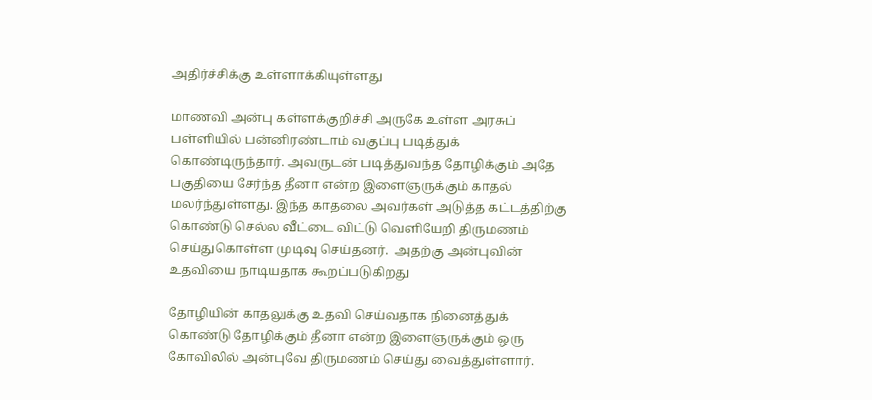அதிர்ச்சிக்கு உள்ளாக்கியுள்ளது

மாணவி அன்பு கள்ளக்குறிச்சி அருகே உள்ள அரசுப் பள்ளியில் பன்னிரண்டாம் வகுப்பு படித்துக் கொண்டிருந்தார். அவருடன் படித்துவந்த தோழிக்கும் அதே பகுதியை சேர்ந்த தீனா என்ற இளைஞருக்கும் காதல் மலர்ந்துள்ளது. இந்த காதலை அவர்கள் அடுத்த கட்டத்திற்கு கொண்டு செல்ல வீட்டை விட்டு வெளியேறி திருமணம் செய்துகொள்ள முடிவு செய்தனர்.  அதற்கு அன்புவின் உதவியை நாடியதாக கூறப்படுகிறது

தோழியின் காதலுக்கு உதவி செய்வதாக நினைத்துக் கொண்டு தோழிக்கும் தீனா என்ற இளைஞருக்கும் ஒரு கோவிலில் அன்புவே திருமணம் செய்து வைத்துள்ளார்.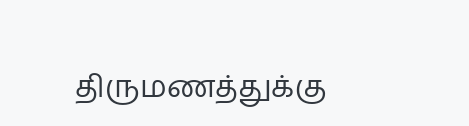திருமணத்துக்கு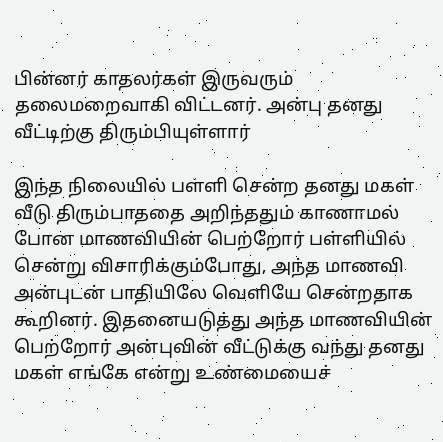பின்னர் காதலர்கள் இருவரும் தலைமறைவாகி விட்டனர். அன்பு தனது வீட்டிற்கு திரும்பியுள்ளார்

இந்த நிலையில் பள்ளி சென்ற தனது மகள் வீடு திரும்பாததை அறிந்ததும் காணாமல் போன மாணவியின் பெற்றோர் பள்ளியில் சென்று விசாரிக்கும்போது, அந்த மாணவி அன்புடன் பாதியிலே வெளியே சென்றதாக கூறினர். இதனையடுத்து அந்த மாணவியின் பெற்றோர் அன்புவின் வீட்டுக்கு வந்து தனது மகள் எங்கே என்று உண்மையைச்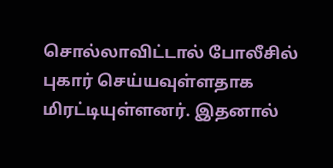சொல்லாவிட்டால் போலீசில் புகார் செய்யவுள்ளதாக மிரட்டியுள்ளனர். இதனால்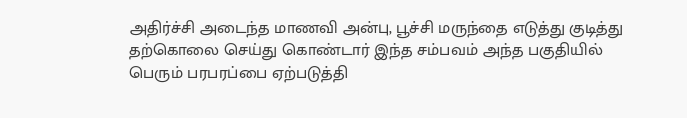அதிர்ச்சி அடைந்த மாணவி அன்பு, பூச்சி மருந்தை எடுத்து குடித்து தற்கொலை செய்து கொண்டார் இந்த சம்பவம் அந்த பகுதியில் பெரும் பரபரப்பை ஏற்படுத்தி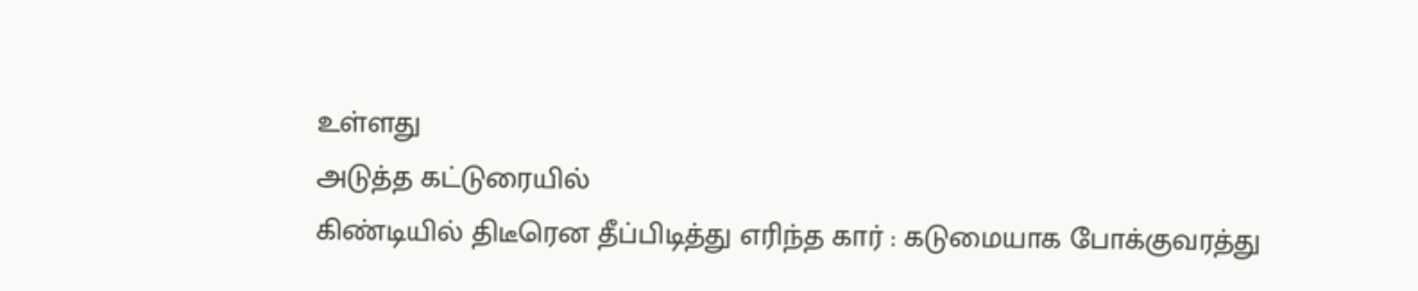உள்ளது
அடுத்த கட்டுரையில்
கிண்டியில் திடீரென தீப்பிடித்து எரிந்த கார் : கடுமையாக போக்குவரத்து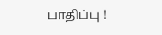பாதிப்பு !